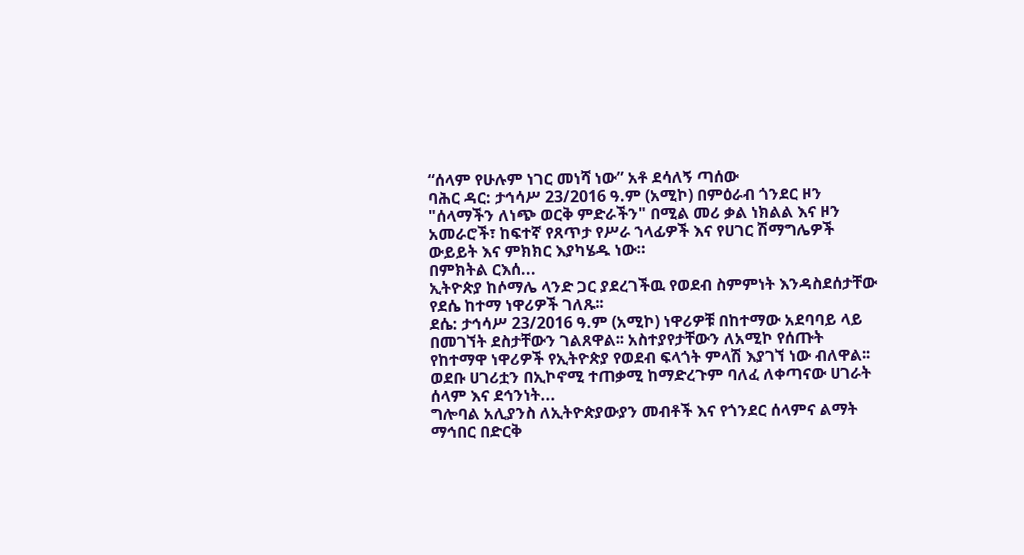“ሰላም የሁሉም ነገር መነሻ ነው” አቶ ደሳለኝ ጣሰው
ባሕር ዳር: ታኅሳሥ 23/2016 ዓ.ም (አሚኮ) በምዕራብ ጎንደር ዞን "ሰላማችን ለነጭ ወርቅ ምድራችን" በሚል መሪ ቃል ነክልል እና ዞን አመራሮች፣ ከፍተኛ የጸጥታ የሥራ ኀላፊዎች እና የሀገር ሽማግሌዎች ውይይት እና ምክክር እያካሄዱ ነው።
በምክትል ርእሰ...
ኢትዮጵያ ከሶማሌ ላንድ ጋር ያደረገችዉ የወደብ ስምምነት እንዳስደሰታቸው የደሴ ከተማ ነዋሪዎች ገለጹ፡፡
ደሴ: ታኅሳሥ 23/2016 ዓ.ም (አሚኮ) ነዋሪዎቹ በከተማው አደባባይ ላይ በመገኘት ደስታቸውን ገልጸዋል፡፡ አስተያየታቸውን ለአሚኮ የሰጡት የከተማዋ ነዋሪዎች የኢትዮጵያ የወደብ ፍላጎት ምላሽ እያገኘ ነው ብለዋል፡፡
ወደቡ ሀገሪቷን በኢኮኖሚ ተጠቃሚ ከማድረጉም ባለፈ ለቀጣናው ሀገራት ሰላም እና ደኅንነት...
ግሎባል አሊያንስ ለኢትዮጵያውያን መብቶች እና የጎንደር ሰላምና ልማት ማኅበር በድርቅ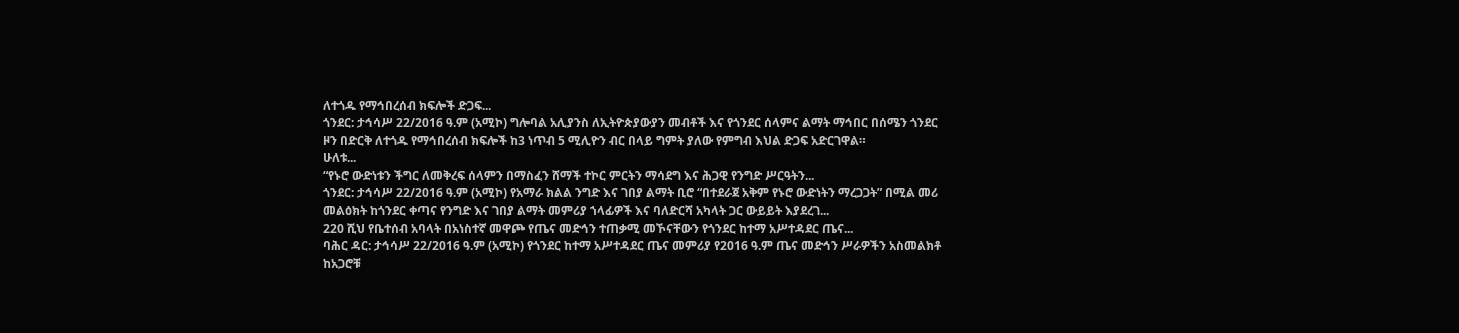ለተጎዱ የማኅበረሰብ ክፍሎች ድጋፍ...
ጎንደር: ታኅሳሥ 22/2016 ዓ.ም (አሚኮ) ግሎባል አሊያንስ ለኢትዮጵያውያን መብቶች እና የጎንደር ሰላምና ልማት ማኅበር በሰሜን ጎንደር ዞን በድርቅ ለተጎዱ የማኅበረሰብ ክፍሎች ከ3 ነጥብ 5 ሚሊዮን ብር በላይ ግምት ያለው የምግብ እህል ድጋፍ አድርገዋል።
ሁለቱ...
“የኑሮ ውድነቱን ችግር ለመቅረፍ ሰላምን በማስፈን ሸማች ተኮር ምርትን ማሳደግ እና ሕጋዊ የንግድ ሥርዓትን...
ጎንደር: ታኅሳሥ 22/2016 ዓ.ም (አሚኮ) የአማራ ክልል ንግድ እና ገበያ ልማት ቢሮ “በተደራጀ አቅም የኑሮ ውድነትን ማረጋጋት” በሚል መሪ መልዕክት ከጎንደር ቀጣና የንግድ እና ገበያ ልማት መምሪያ ኀላፊዎች እና ባለድርሻ አካላት ጋር ውይይት እያደረገ...
220 ሺህ የቤተሰብ አባላት በአነስተኛ መዋጮ የጤና መድኅን ተጠቃሚ መኾናቸውን የጎንደር ከተማ አሥተዳደር ጤና...
ባሕር ዳር: ታኅሳሥ 22/2016 ዓ.ም (አሚኮ) የጎንደር ከተማ አሥተዳደር ጤና መምሪያ የ2016 ዓ.ም ጤና መድኅን ሥራዎችን አስመልክቶ ከአጋሮቹ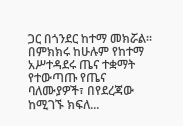ጋር በጎንደር ከተማ መክሯል። በምክክሩ ከሁሉም የከተማ አሥተዳደሩ ጤና ተቋማት የተውጣጡ የጤና ባለሙያዎች፣ በየደረጃው ከሚገኙ ክፍለ...